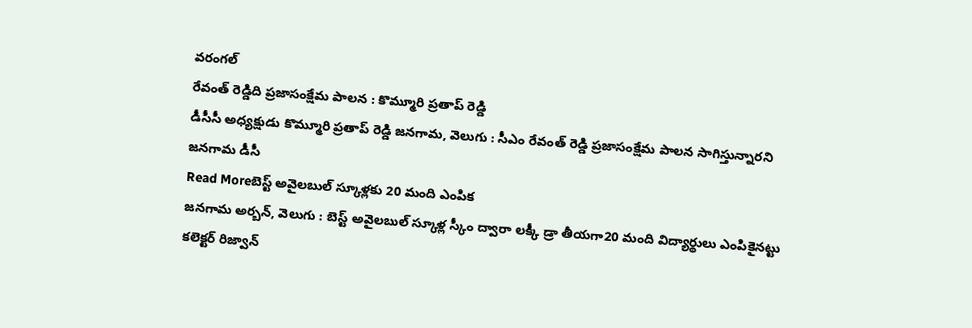వరంగల్
రేవంత్ రెడ్డిది ప్రజాసంక్షేమ పాలన : కొమ్మూరి ప్రతాప్ రెడ్డి
డీసీసీ అధ్యక్షుడు కొమ్మూరి ప్రతాప్ రెడ్డి జనగామ, వెలుగు : సీఎం రేవంత్ రెడ్డి ప్రజాసంక్షేమ పాలన సాగిస్తున్నారని జనగామ డీసీ
Read Moreబెస్ట్ అవైలబుల్ స్కూళ్లకు 20 మంది ఎంపిక
జనగామ అర్బన్, వెలుగు : బెస్ట్ అవైలబుల్ స్కూళ్ల స్కీం ద్వారా లక్కీ డ్రా తీయగా20 మంది విద్యార్థులు ఎంపికైనట్టు కలెక్టర్ రిజ్వాన్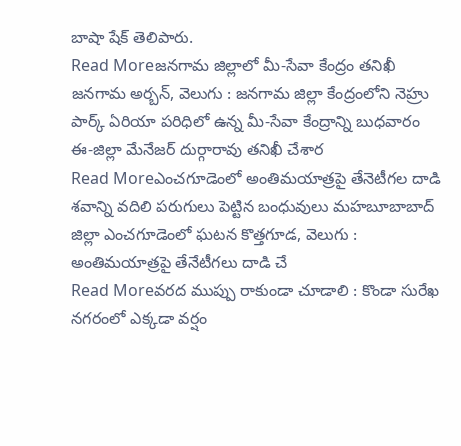బాషా షేక్ తెలిపారు.
Read Moreజనగామ జిల్లాలో మీ-సేవా కేంద్రం తనిఖీ
జనగామ అర్బన్, వెలుగు : జనగామ జిల్లా కేంద్రంలోని నెహ్రు పార్క్ ఏరియా పరిధిలో ఉన్న మీ-సేవా కేంద్రాన్ని బుధవారం ఈ-జిల్లా మేనేజర్ దుర్గారావు తనిఖీ చేశార
Read Moreఎంచగూడెంలో అంతిమయాత్రపై తేనెటీగల దాడి
శవాన్ని వదిలి పరుగులు పెట్టిన బంధువులు మహబూబాబాద్ జిల్లా ఎంచగూడెంలో ఘటన కొత్తగూడ, వెలుగు : అంతిమయాత్రపై తేనేటీగలు దాడి చే
Read Moreవరద ముప్పు రాకుండా చూడాలి : కొండా సురేఖ
నగరంలో ఎక్కడా వర్షం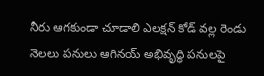నీరు ఆగకుండా చూడాలి ఎలక్షన్ కోడ్ వల్ల రెండు నెలలు పనులు ఆగినయ్ అభివృద్ధి పనులపై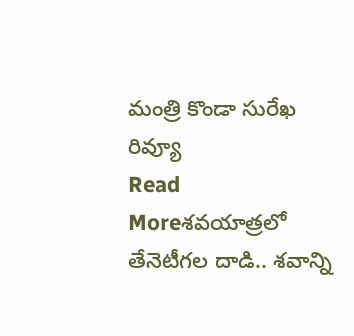మంత్రి కొండా సురేఖ రివ్యూ
Read Moreశవయాత్రలో తేనెటీగల దాడి.. శవాన్ని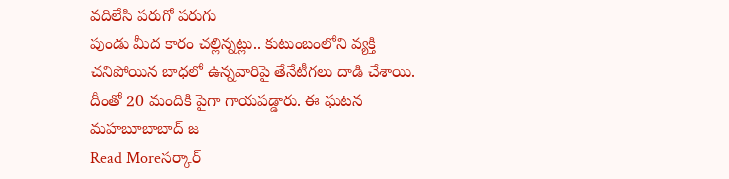వదిలేసి పరుగో పరుగు
పుండు మీద కారం చల్లిన్నట్లు.. కుటుంబంలోని వ్యక్తి చనిపోయిన బాధలో ఉన్నవారిపై తేనేటీగలు దాడి చేశాయి. దీంతో 20 మందికి పైగా గాయపడ్డారు. ఈ ఘటన మహబూబాబాద్ జ
Read Moreసర్కార్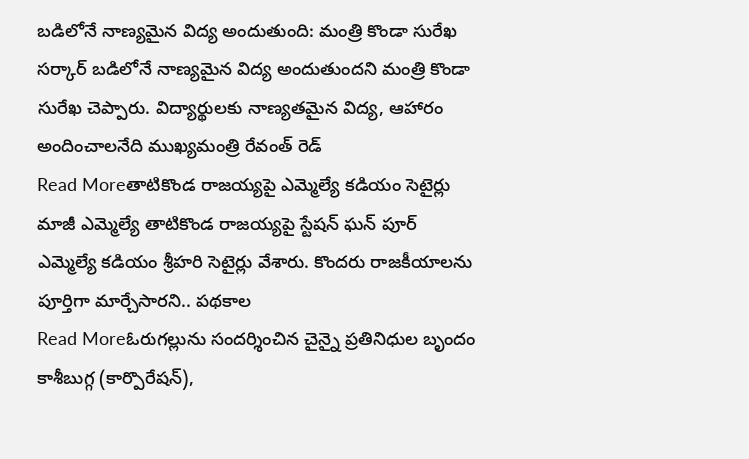బడిలోనే నాణ్యమైన విద్య అందుతుంది: మంత్రి కొండా సురేఖ
సర్కార్ బడిలోనే నాణ్యమైన విద్య అందుతుందని మంత్రి కొండా సురేఖ చెప్పారు. విద్యార్థులకు నాణ్యతమైన విద్య, ఆహారం అందించాలనేది ముఖ్యమంత్రి రేవంత్ రెడ్
Read Moreతాటికొండ రాజయ్యపై ఎమ్మెల్యే కడియం సెటైర్లు
మాజీ ఎమ్మెల్యే తాటికొండ రాజయ్యపై స్టేషన్ ఘన్ పూర్ ఎమ్మెల్యే కడియం శ్రీహరి సెటైర్లు వేశారు. కొందరు రాజకీయాలను పూర్తిగా మార్చేసారని.. పథకాల
Read Moreఓరుగల్లును సందర్శించిన చైన్నై ప్రతినిధుల బృందం
కాశీబుగ్గ (కార్పొరేషన్),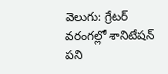వెలుగు: గ్రేటర్ వరంగల్లో శానిటేషన్ పని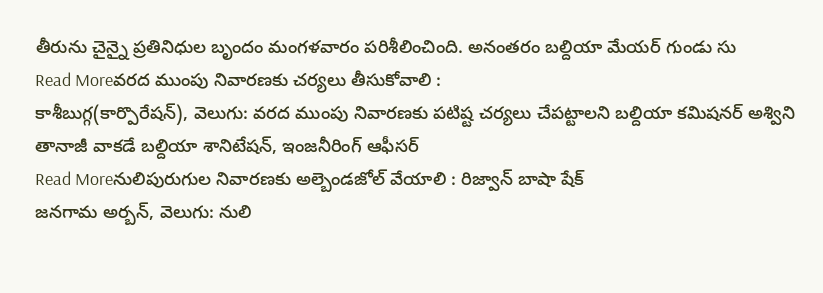తీరును చైన్నై ప్రతినిధుల బృందం మంగళవారం పరిశీలించింది. అనంతరం బల్దియా మేయర్ గుండు సు
Read Moreవరద ముంపు నివారణకు చర్యలు తీసుకోవాలి :
కాశీబుగ్గ(కార్పొరేషన్), వెలుగు: వరద ముంపు నివారణకు పటిష్ట చర్యలు చేపట్టాలని బల్దియా కమిషనర్ అశ్విని తానాజీ వాకడే బల్దియా శానిటేషన్, ఇంజనీరింగ్ ఆఫీసర్
Read Moreనులిపురుగుల నివారణకు అల్బెండజోల్ వేయాలి : రిజ్వాన్ బాషా షేక్
జనగామ అర్బన్, వెలుగు: నులి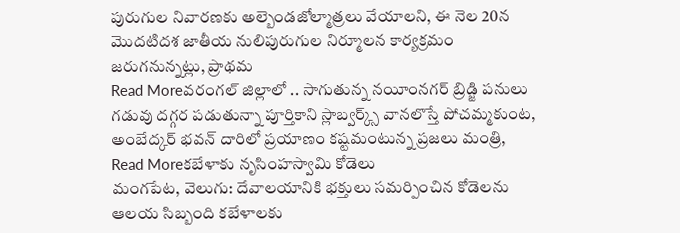పురుగుల నివారణకు అల్బెండజోల్మాత్రలు వేయాలని, ఈ నెల 20న మొదటిదశ జాతీయ నులిపురుగుల నిర్మూలన కార్యక్రమం జరుగనున్నట్లు, ప్రాథమ
Read Moreవరంగల్ జిల్లాలో .. సాగుతున్న నయీంనగర్ బ్రిడ్జి పనులు
గడువు దగ్గర పడుతున్నా పూర్తికాని స్లాబ్వర్క్స్ వానలొస్తే పోచమ్మకుంట, అంబేద్కర్ భవన్ దారిలో ప్రయాణం కష్టమంటున్న ప్రజలు మంత్రి,
Read Moreకబేళాకు నృసింహస్వామి కోడెలు
మంగపేట, వెలుగు: దేవాలయానికి భక్తులు సమర్పించిన కోడెలను ఆలయ సిబ్బంది కబేళాలకు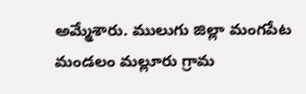అమ్మేశారు. ములుగు జిల్లా మంగపేట మండలం మల్లూరు గ్రామ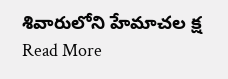శివారులోని హేమాచల క్ష
Read More